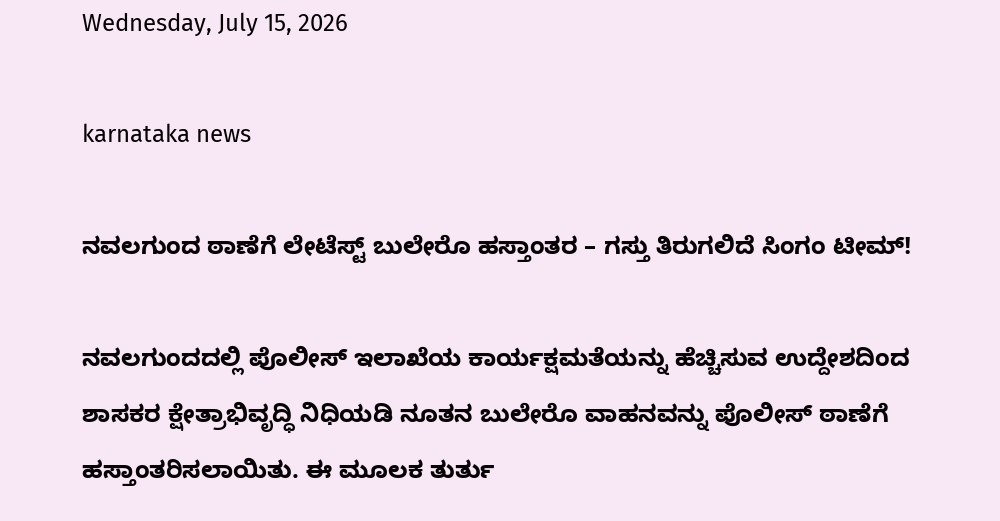Wednesday, July 15, 2026

karnataka news

ನವಲಗುಂದ ಠಾಣೆಗೆ ಲೇಟೆಸ್ಟ್ ಬುಲೇರೊ ಹಸ್ತಾಂತರ – ಗಸ್ತು ತಿರುಗಲಿದೆ ಸಿಂಗಂ ಟೀಮ್!

ನವಲಗುಂದದಲ್ಲಿ ಪೊಲೀಸ್ ಇಲಾಖೆಯ ಕಾರ್ಯಕ್ಷಮತೆಯನ್ನು ಹೆಚ್ಚಿಸುವ ಉದ್ದೇಶದಿಂದ ಶಾಸಕರ ಕ್ಷೇತ್ರಾಭಿವೃದ್ಧಿ ನಿಧಿಯಡಿ ನೂತನ ಬುಲೇರೊ ವಾಹನವನ್ನು ಪೊಲೀಸ್ ಠಾಣೆಗೆ ಹಸ್ತಾಂತರಿಸಲಾಯಿತು. ಈ ಮೂಲಕ ತುರ್ತು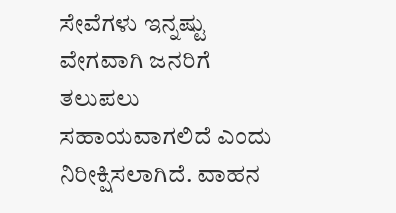ಸೇವೆಗಳು ಇನ್ನಷ್ಟು ವೇಗವಾಗಿ ಜನರಿಗೆ ತಲುಪಲು ಸಹಾಯವಾಗಲಿದೆ ಎಂದು ನಿರೀಕ್ಷಿಸಲಾಗಿದೆ. ವಾಹನ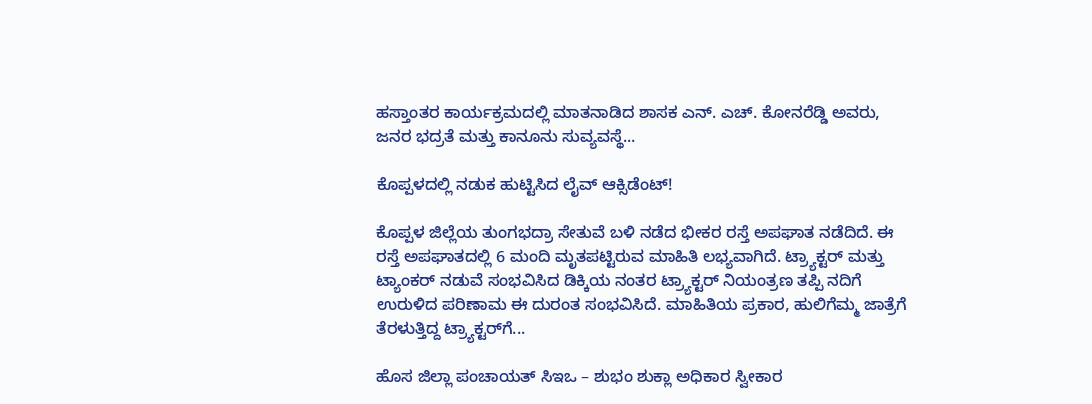ಹಸ್ತಾಂತರ ಕಾರ್ಯಕ್ರಮದಲ್ಲಿ ಮಾತನಾಡಿದ ಶಾಸಕ ಎನ್. ಎಚ್. ಕೋನರೆಡ್ಡಿ ಅವರು, ಜನರ ಭದ್ರತೆ ಮತ್ತು ಕಾನೂನು ಸುವ್ಯವಸ್ಥೆ...

ಕೊಪ್ಪಳದಲ್ಲಿ ನಡುಕ ಹುಟ್ಟಿಸಿದ ಲೈವ್ ಆಕ್ಸಿಡೆಂಟ್!

ಕೊಪ್ಪಳ ಜಿಲ್ಲೆಯ ತುಂಗಭದ್ರಾ ಸೇತುವೆ ಬಳಿ ನಡೆದ ಭೀಕರ ರಸ್ತೆ ಅಪಘಾತ ನಡೆದಿದೆ. ಈ ರಸ್ತೆ ಅಪಘಾತದಲ್ಲಿ 6 ಮಂದಿ ಮೃತಪಟ್ಟಿರುವ ಮಾಹಿತಿ ಲಭ್ಯವಾಗಿದೆ. ಟ್ರ್ಯಾಕ್ಟರ್ ಮತ್ತು ಟ್ಯಾಂಕರ್ ನಡುವೆ ಸಂಭವಿಸಿದ ಡಿಕ್ಕಿಯ ನಂತರ ಟ್ರ್ಯಾಕ್ಟರ್ ನಿಯಂತ್ರಣ ತಪ್ಪಿ ನದಿಗೆ ಉರುಳಿದ ಪರಿಣಾಮ ಈ ದುರಂತ ಸಂಭವಿಸಿದೆ. ಮಾಹಿತಿಯ ಪ್ರಕಾರ, ಹುಲಿಗೆಮ್ಮ ಜಾತ್ರೆಗೆ ತೆರಳುತ್ತಿದ್ದ ಟ್ರ್ಯಾಕ್ಟರ್‌ಗೆ...

ಹೊಸ ಜಿಲ್ಲಾ ಪಂಚಾಯತ್ ಸಿಇಒ – ಶುಭಂ ಶುಕ್ಲಾ ಅಧಿಕಾರ ಸ್ವೀಕಾರ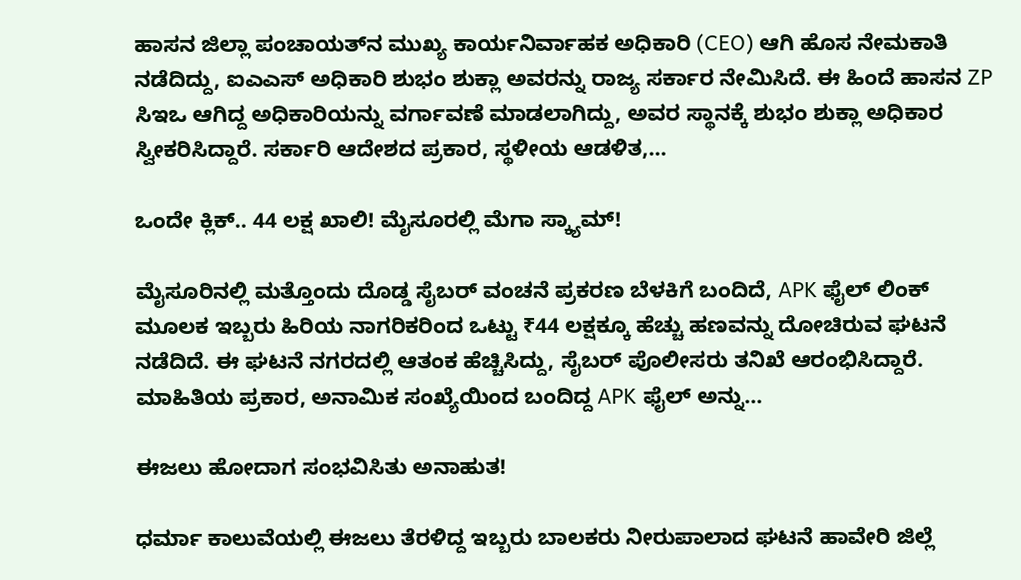ಹಾಸನ ಜಿಲ್ಲಾ ಪಂಚಾಯತ್‌ನ ಮುಖ್ಯ ಕಾರ್ಯನಿರ್ವಾಹಕ ಅಧಿಕಾರಿ (CEO) ಆಗಿ ಹೊಸ ನೇಮಕಾತಿ ನಡೆದಿದ್ದು, ಐಎಎಸ್ ಅಧಿಕಾರಿ ಶುಭಂ ಶುಕ್ಲಾ ಅವರನ್ನು ರಾಜ್ಯ ಸರ್ಕಾರ ನೇಮಿಸಿದೆ. ಈ ಹಿಂದೆ ಹಾಸನ ZP ಸಿಇಒ ಆಗಿದ್ದ ಅಧಿಕಾರಿಯನ್ನು ವರ್ಗಾವಣೆ ಮಾಡಲಾಗಿದ್ದು, ಅವರ ಸ್ಥಾನಕ್ಕೆ ಶುಭಂ ಶುಕ್ಲಾ ಅಧಿಕಾರ ಸ್ವೀಕರಿಸಿದ್ದಾರೆ. ಸರ್ಕಾರಿ ಆದೇಶದ ಪ್ರಕಾರ, ಸ್ಥಳೀಯ ಆಡಳಿತ,...

ಒಂದೇ ಕ್ಲಿಕ್.. 44 ಲಕ್ಷ ಖಾಲಿ! ಮೈಸೂರಲ್ಲಿ ಮೆಗಾ ಸ್ಕ್ಯಾಮ್!

ಮೈಸೂರಿನಲ್ಲಿ ಮತ್ತೊಂದು ದೊಡ್ಡ ಸೈಬರ್ ವಂಚನೆ ಪ್ರಕರಣ ಬೆಳಕಿಗೆ ಬಂದಿದೆ, APK ಫೈಲ್ ಲಿಂಕ್ ಮೂಲಕ ಇಬ್ಬರು ಹಿರಿಯ ನಾಗರಿಕರಿಂದ ಒಟ್ಟು ₹44 ಲಕ್ಷಕ್ಕೂ ಹೆಚ್ಚು ಹಣವನ್ನು ದೋಚಿರುವ ಘಟನೆ ನಡೆದಿದೆ. ಈ ಘಟನೆ ನಗರದಲ್ಲಿ ಆತಂಕ ಹೆಚ್ಚಿಸಿದ್ದು, ಸೈಬರ್ ಪೊಲೀಸರು ತನಿಖೆ ಆರಂಭಿಸಿದ್ದಾರೆ. ಮಾಹಿತಿಯ ಪ್ರಕಾರ, ಅನಾಮಿಕ ಸಂಖ್ಯೆಯಿಂದ ಬಂದಿದ್ದ APK ಫೈಲ್ ಅನ್ನು...

ಈಜಲು ಹೋದಾಗ ಸಂಭವಿಸಿತು ಅನಾಹುತ!

ಧರ್ಮಾ ಕಾಲುವೆಯಲ್ಲಿ ಈಜಲು ತೆರಳಿದ್ದ ಇಬ್ಬರು ಬಾಲಕರು ನೀರುಪಾಲಾದ ಘಟನೆ ಹಾವೇರಿ ಜಿಲ್ಲೆ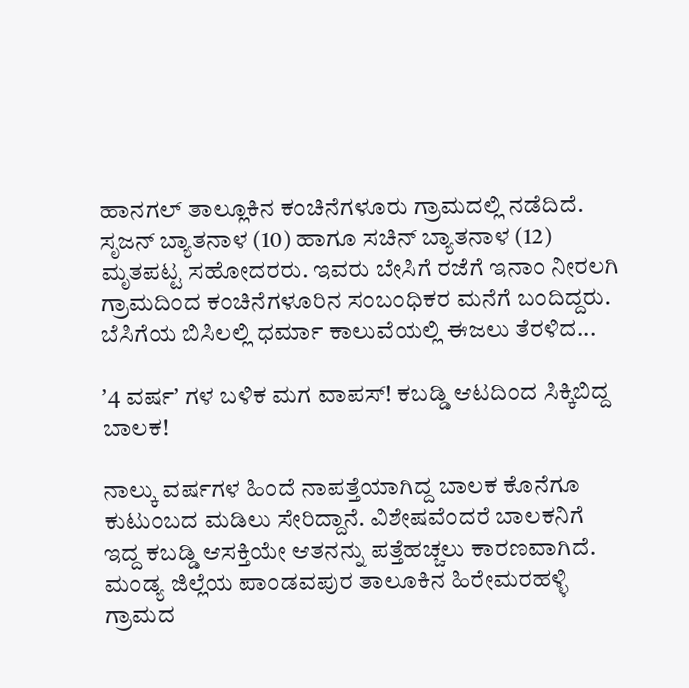ಹಾನಗಲ್ ತಾಲ್ಲೂಕಿನ ಕಂಚಿನೆಗಳೂರು ಗ್ರಾಮದಲ್ಲಿ ನಡೆದಿದೆ. ಸೃಜನ್ ಬ್ಯಾತನಾಳ (10) ಹಾಗೂ ಸಚಿನ್ ಬ್ಯಾತನಾಳ (12) ಮೃತಪಟ್ಟ ಸಹೋದರರು. ಇವರು ಬೇಸಿಗೆ ರಜೆಗೆ ಇನಾಂ ನೀರಲಗಿ ಗ್ರಾಮದಿಂದ ಕಂಚಿನೆಗಳೂರಿನ ಸಂಬಂಧಿಕರ ಮನೆಗೆ ಬಂದಿದ್ದರು. ಬೆಸಿಗೆಯ ಬಿಸಿಲಲ್ಲಿ ಧರ್ಮಾ ಕಾಲುವೆಯಲ್ಲಿ ಈಜಲು ತೆರಳಿದ...

ʼ4 ವರ್ಷʼ ಗಳ ಬಳಿಕ ಮಗ ವಾಪಸ್! ಕಬಡ್ಡಿ ಆಟದಿಂದ ಸಿಕ್ಕಿಬಿದ್ದ ಬಾಲಕ!

ನಾಲ್ಕು ವರ್ಷಗಳ ಹಿಂದೆ ನಾಪತ್ತೆಯಾಗಿದ್ದ ಬಾಲಕ ಕೊನೆಗೂ ಕುಟುಂಬದ ಮಡಿಲು ಸೇರಿದ್ದಾನೆ. ವಿಶೇಷವೆಂದರೆ ಬಾಲಕನಿಗೆ ಇದ್ದ ಕಬಡ್ಡಿ ಆಸಕ್ತಿಯೇ ಆತನನ್ನು ಪತ್ತೆಹಚ್ಚಲು ಕಾರಣವಾಗಿದೆ. ಮಂಡ್ಯ ಜಿಲ್ಲೆಯ ಪಾಂಡವಪುರ ತಾಲೂಕಿನ ಹಿರೇಮರಹಳ್ಳಿ ಗ್ರಾಮದ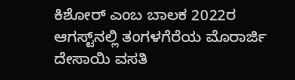ಕಿಶೋರ್ ಎಂಬ ಬಾಲಕ 2022ರ ಆಗಸ್ಟ್‌ನಲ್ಲಿ ತಂಗಳಗೆರೆಯ ಮೊರಾರ್ಜಿ ದೇಸಾಯಿ ವಸತಿ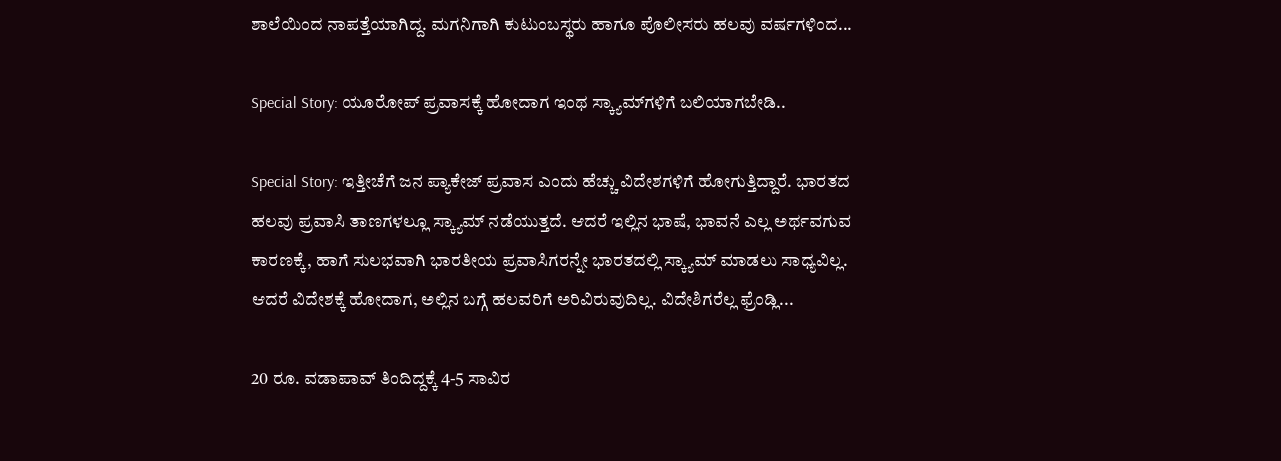ಶಾಲೆಯಿಂದ ನಾಪತ್ತೆಯಾಗಿದ್ದ. ಮಗನಿಗಾಗಿ ಕುಟುಂಬಸ್ಥರು ಹಾಗೂ ಪೊಲೀಸರು ಹಲವು ವರ್ಷಗಳಿಂದ...

Special Story: ಯೂರೋಪ್ ಪ್ರವಾಸಕ್ಕೆ ಹೋದಾಗ ಇಂಥ ಸ್ಕ್ಯಾಮ್‌ಗಳಿಗೆ ಬಲಿಯಾಗಬೇಡಿ..

Special Story: ಇತ್ತೀಚೆಗೆ ಜನ ಪ್ಯಾಕೇಜ್ ಪ್ರವಾಸ ಎಂದು ಹೆಚ್ಚು ವಿದೇಶಗಳಿಗೆ ಹೋಗುತ್ತಿದ್ದಾರೆ. ಭಾರತದ ಹಲವು ಪ್ರವಾಸಿ ತಾಣಗಳಲ್ಲೂ ಸ್ಕ್ಯಾಮ್ ನಡೆಯುತ್ತದೆ. ಆದರೆ ಇಲ್ಲಿನ ಭಾಷೆ, ಭಾವನೆ ಎಲ್ಲ ಅರ್ಥವಗುವ ಕಾರಣಕ್ಕೆ, ಹಾಗೆ ಸುಲಭವಾಗಿ ಭಾರತೀಯ ಪ್ರವಾಸಿಗರನ್ನೇ ಭಾರತದಲ್ಲಿ ಸ್ಕ್ಯಾಮ್ ಮಾಡಲು ಸಾಧ್ಯವಿಲ್ಲ. ಆದರೆ ವಿದೇಶಕ್ಕೆ ಹೋದಾಗ, ಅಲ್ಲಿನ ಬಗ್ಗೆ ಹಲವರಿಗೆ ಅರಿವಿರುವುದಿಲ್ಲ. ವಿದೇಶಿಗರೆಲ್ಲ ಫ್ರೆಂಡ್ಲಿ...

20 ರೂ. ವಡಾಪಾವ್ ತಿಂದಿದ್ದಕ್ಕೆ 4-5 ಸಾವಿರ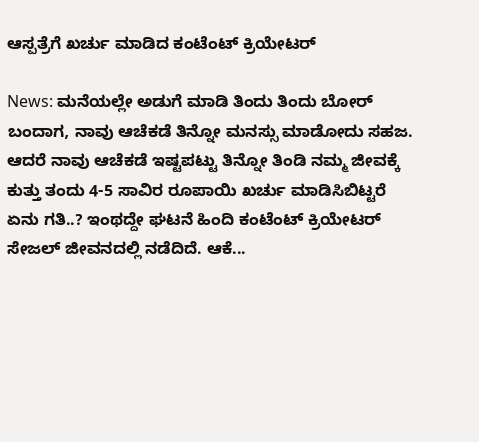ಆಸ್ಪತ್ರೆಗೆ ಖರ್ಚು ಮಾಡಿದ ಕಂಟೆಂಟ್ ಕ್ರಿಯೇಟರ್

News: ಮನೆಯಲ್ಲೇ ಅಡುಗೆ ಮಾಡಿ ತಿಂದು ತಿಂದು ಬೋರ್ ಬಂದಾಗ, ನಾವು ಆಚೆಕಡೆ ತಿನ್ನೋ ಮನಸ್ಸು ಮಾಡೋದು ಸಹಜ. ಆದರೆ ನಾವು ಆಚೆಕಡೆ ಇಷ್ಟಪಟ್ಟು ತಿನ್ನೋ ತಿಂಡಿ ನಮ್ಮ ಜೀವಕ್ಕೆ ಕುತ್ತು ತಂದು 4-5 ಸಾವಿರ ರೂಪಾಯಿ ಖರ್ಚು ಮಾಡಿಸಿಬಿಟ್ಟರೆ ಏನು ಗತಿ..? ಇಂಥದ್ದೇ ಘಟನೆ ಹಿಂದಿ ಕಂಟೆಂಟ್ ಕ್ರಿಯೇಟರ್ ಸೇಜಲ್ ಜೀವನದಲ್ಲಿ ನಡೆದಿದೆ. ಆಕೆ...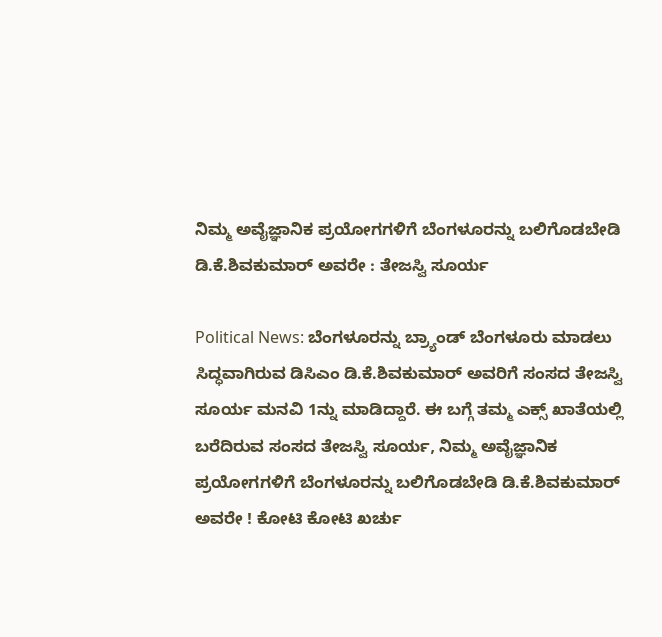ನಿಮ್ಮ ಅವೈಜ್ಞಾನಿಕ ಪ್ರಯೋಗಗಳಿಗೆ ಬೆಂಗಳೂರನ್ನು ಬಲಿಗೊಡಬೇಡಿ ಡಿ.ಕೆ.ಶಿವಕುಮಾರ್ ಅವರೇ : ತೇಜಸ್ವಿ ಸೂರ್ಯ

Political News: ಬೆಂಗಳೂರನ್ನು ಬ್ರ್ಯಾಂಡ್ ಬೆಂಗಳೂರು ಮಾಡಲು ಸಿದ್ಧವಾಗಿರುವ ಡಿಸಿಎಂ ಡಿ.ಕೆ.ಶಿವಕುಮಾರ್ ಅವರಿಗೆ ಸಂಸದ ತೇಜಸ್ವಿ ಸೂರ್ಯ ಮನವಿ 1ನ್ನು ಮಾಡಿದ್ದಾರೆ. ಈ ಬಗ್ಗೆ ತಮ್ಮ ಎಕ್ಸ್ ಖಾತೆಯಲ್ಲಿ ಬರೆದಿರುವ ಸಂಸದ ತೇಜಸ್ವಿ ಸೂರ್ಯ, ನಿಮ್ಮ ಅವೈಜ್ಞಾನಿಕ ಪ್ರಯೋಗಗಳಿಗೆ ಬೆಂಗಳೂರನ್ನು ಬಲಿಗೊಡಬೇಡಿ ಡಿ.ಕೆ.ಶಿವಕುಮಾರ್ ಅವರೇ ! ಕೋಟಿ ಕೋಟಿ ಖರ್ಚು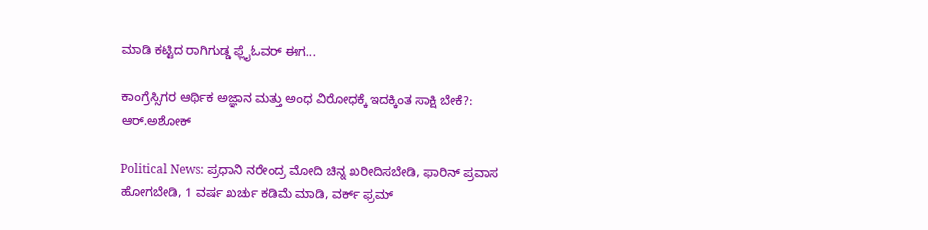ಮಾಡಿ ಕಟ್ಟಿದ ರಾಗಿಗುಡ್ಡ ಫ್ಲೈಓವರ್ ಈಗ...

ಕಾಂಗ್ರೆಸ್ಸಿಗರ ಆರ್ಥಿಕ ಅಜ್ಞಾನ ಮತ್ತು ಅಂಧ ವಿರೋಧಕ್ಕೆ ಇದಕ್ಕಿಂತ ಸಾಕ್ಷಿ ಬೇಕೆ?: ಆರ್.ಅಶೋಕ್

Political News: ಪ್ರಧಾನಿ ನರೇಂದ್ರ ಮೋದಿ ಚಿನ್ನ ಖರೀದಿಸಬೇಡಿ, ಫಾರಿನ್ ಪ್ರವಾಸ ಹೋಗಬೇಡಿ, 1 ವರ್ಷ ಖರ್ಚು ಕಡಿಮೆ ಮಾಡಿ, ವರ್ಕ್ ಫ್ರಮ್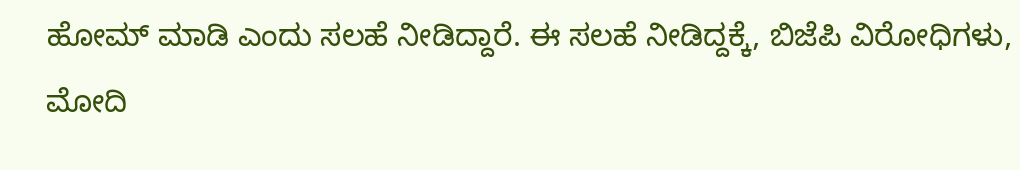ಹೋಮ್ ಮಾಡಿ ಎಂದು ಸಲಹೆ ನೀಡಿದ್ದಾರೆ. ಈ ಸಲಹೆ ನೀಡಿದ್ದಕ್ಕೆ, ಬಿಜೆಪಿ ವಿರೋಧಿಗಳು, ಮೋದಿ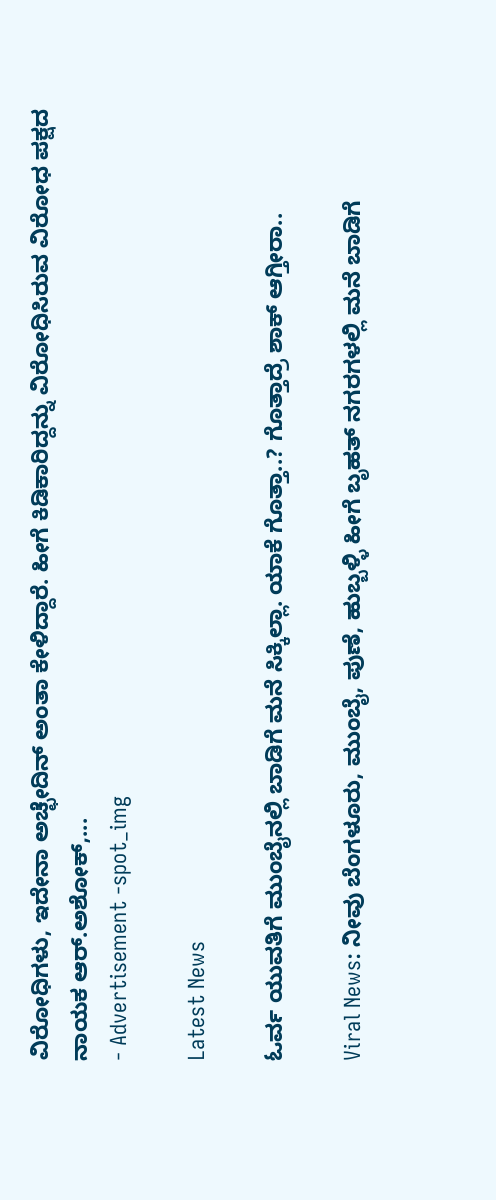ವಿರೋಧಿಗಳು, ಇದೇನಾ ಅಚ್ಛೇದಿನ್ ಅಂತಾ ಕೇಳಿದ್ದಾರೆ. ಹೀಗೆ ಕಿಡಿಕಾರಿದ್ದನ್ನು ವಿರೋಧಿಸಿರುವ ವಿರೋಧ ಪಕ್ಷದ ನಾಯಕ ಆರ್.ಅಶೋಕ್,...
- Advertisement -spot_img

Latest News

ಓರ್ವ ಯುವತಿಗೆ ಮುಂಬೈನಲ್ಲಿ ಬಾಡಿಗೆ ಮನೆ ಸಿಕ್ಕಿಲ್ಲಾ. ಯಾಕೆ ಗೊತ್ತಾ..? ಗೊತ್ತಾದ್ರೆ ಶಾಕ್ ಆಗ್ತೀರಾ..

Viral News: ನೀವು ಬೆಂಗಳೂರು, ಮುಂಬೈ, ಪುಣೆ, ಹುಬ್ಬಳ್ಳಿ ಹೀಗೆ ಬೃಹತ್ ನಗರಗಳಲ್ಲಿ ಮನೆ ಬಾಡಿಗೆ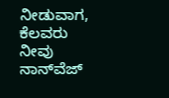ನೀಡುವಾಗ, ಕೆಲವರು ನೀವು ನಾನ್‌ವೆಜ್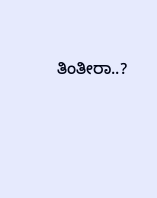ತಿಂತೀರಾ..?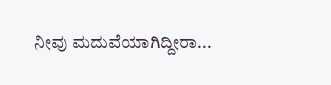ನೀವು ಮದುವೆಯಾಗಿದ್ದೀರಾ...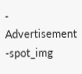- Advertisement -spot_img